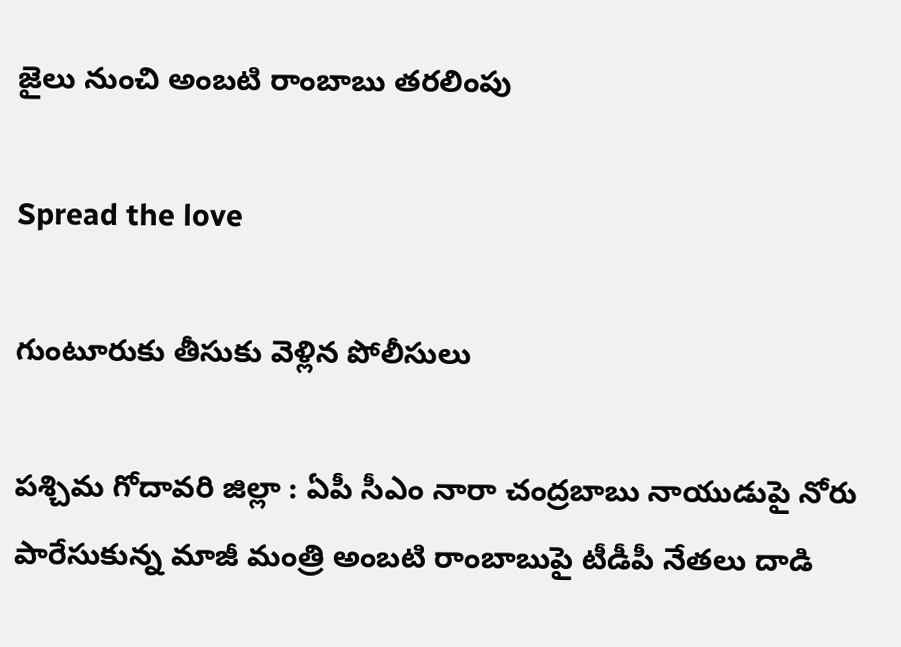జైలు నుంచి అంబటి రాంబాబు తరలింపు

Spread the love

గుంటూరుకు తీసుకు వెళ్లిన పోలీసులు

ప‌శ్చిమ గోదావ‌రి జిల్లా : ఏపీ సీఎం నారా చంద్ర‌బాబు నాయుడుపై నోరు పారేసుకున్న మాజీ మంత్రి అంబ‌టి రాంబాబుపై టీడీపీ నేత‌లు దాడి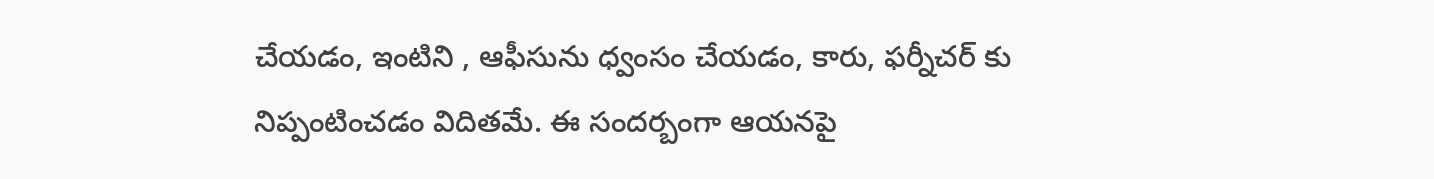చేయ‌డం, ఇంటిని , ఆఫీసును ధ్వంసం చేయ‌డం, కారు, ఫ‌ర్నీచ‌ర్ కు నిప్పంటించ‌డం విదిత‌మే. ఈ సంద‌ర్బంగా ఆయ‌న‌పై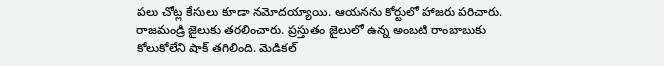ప‌లు చోట్ల కేసులు కూడా న‌మోద‌య్యాయి. ఆయ‌న‌ను కోర్టులో హాజ‌రు ప‌రిచారు. రాజ‌మండ్రి జైలుకు త‌ర‌లించారు. ప్ర‌స్తుతం జైలులో ఉన్న అంబ‌టి రాంబాబుకు కోలుకోలేని షాక్ త‌గిలింది. మెడిక‌ల్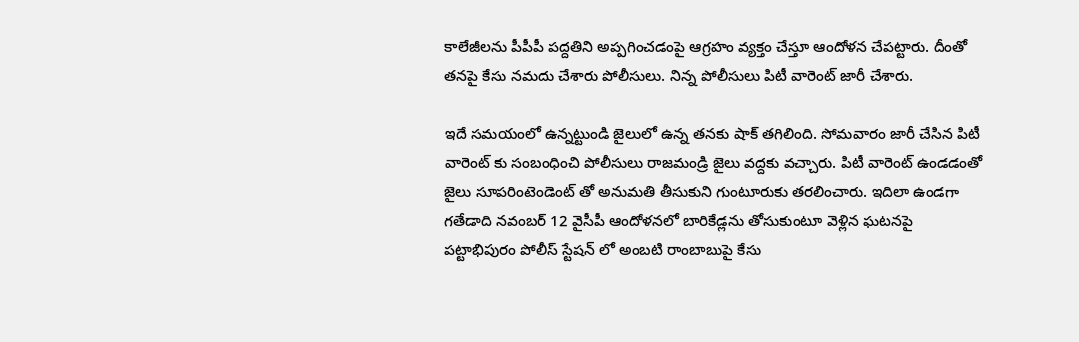కాలేజీల‌ను పీపీపీ ప‌ద్ద‌తిని అప్ప‌గించ‌డంపై ఆగ్ర‌హం వ్య‌క్తం చేస్తూ ఆందోళ‌న చేప‌ట్టారు. దీంతో త‌న‌పై కేసు న‌మ‌దు చేశారు పోలీసులు. నిన్న పోలీసులు పిటీ వారెంట్ జారీ చేశారు.

ఇదే సమ‌యంలో ఉన్న‌ట్టుండి జైలులో ఉన్న త‌న‌కు షాక్ త‌గిలింది. సోమ‌వారం జారీ చేసిన పిటీ వారెంట్ కు సంబంధించి పోలీసులు రాజ‌మండ్రి జైలు వ‌ద్ద‌కు వ‌చ్చారు. పిటీ వారెంట్ ఉండ‌డంతో జైలు సూప‌రింటెండెంట్ తో అనుమ‌తి తీసుకుని గుంటూరుకు త‌ర‌లించారు. ఇదిలా ఉండ‌గా గతేడాది నవంబర్‌ 12 వైసీపీ ఆందోళనలో బారికేడ్లను తోసుకుంటూ వెళ్లిన ఘటనపై పట్టాభిపురం పోలీస్ స్టేష‌న్ లో అంబటి రాంబాబుపై కేసు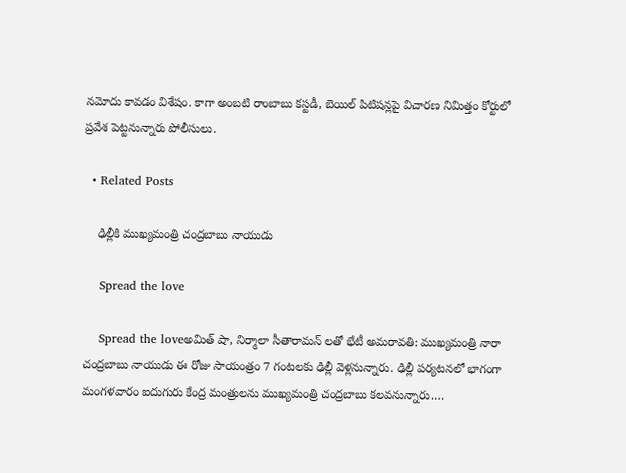న‌మోదు కావ‌డం విశేషం. కాగా అంబటి రాంబాబు కస్టడీ, బెయిల్‌ పిటిషన్లపై విచారణ నిమిత్తం కోర్టులో ప్రవేశ పెట్టనున్నారు పోలీసులు.

  • Related Posts

    ఢిల్లీకి ముఖ్యమంత్రి చంద్రబాబు నాయుడు

    Spread the love

    Spread the loveఅమిత్ షా, నిర్మాలా సీతారామన్ ల‌తో భేటీ అమరావతి: ముఖ్యమంత్రి నారా చంద్రబాబు నాయుడు ఈ రోజు సాయంత్రం 7 గంటలకు ఢిల్లీ వెళ్లనున్నారు. ఢిల్లీ పర్యటనలో భాగంగా మంగళవారం ఐదుగురు కేంద్ర మంత్రులను ముఖ్యమంత్రి చంద్రబాబు కలవనున్నారు.…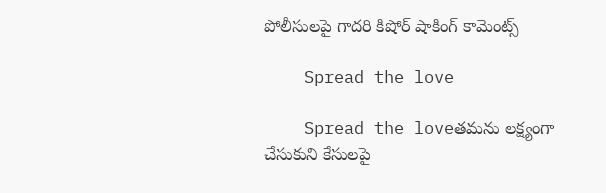పోలీసుల‌పై గాద‌రి కిషోర్ షాకింగ్ కామెంట్స్

    Spread the love

    Spread the loveత‌మ‌ను ల‌క్ష్యంగా చేసుకుని కేసుల‌పై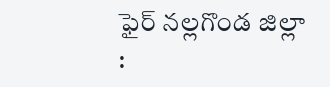ఫైర్ న‌ల్ల‌గొండ జిల్లా :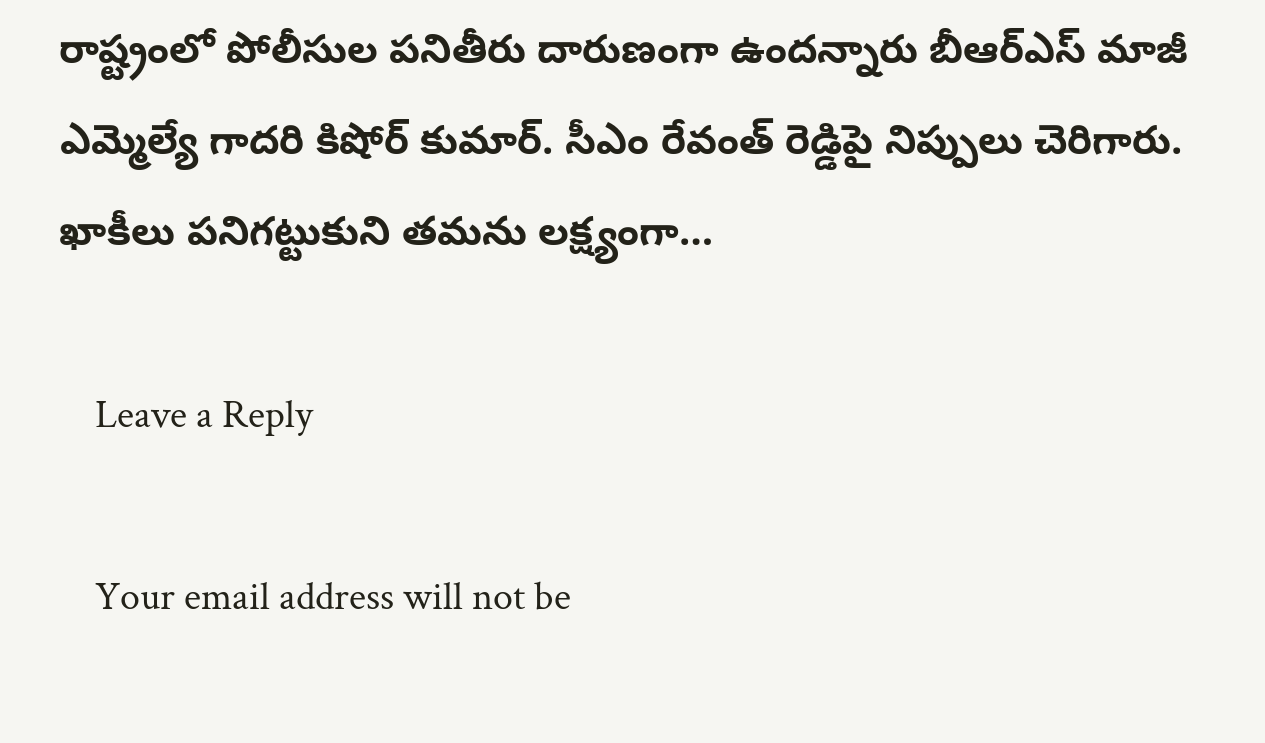రాష్ట్రంలో పోలీసుల ప‌నితీరు దారుణంగా ఉంద‌న్నారు బీఆర్ఎస్ మాజీ ఎమ్మెల్యే గాద‌రి కిషోర్ కుమార్. సీఎం రేవంత్ రెడ్డిపై నిప్పులు చెరిగారు. ఖాకీలు ప‌నిగ‌ట్టుకుని త‌మ‌ను ల‌క్ష్యంగా…

    Leave a Reply

    Your email address will not be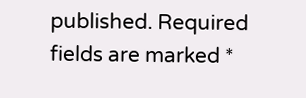published. Required fields are marked *